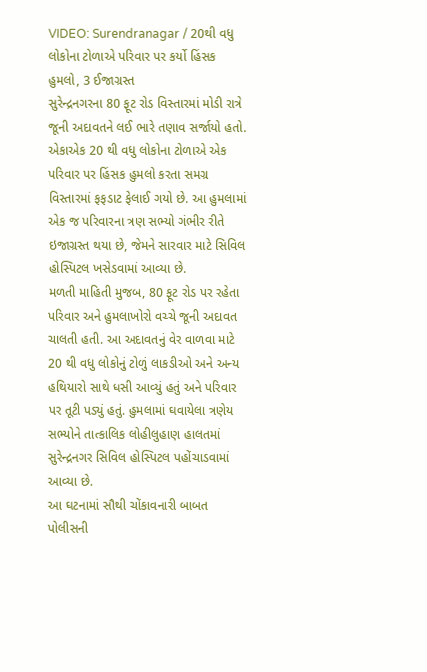VIDEO: Surendranagar / 20થી વધુ લોકોના ટોળાએ પરિવાર પર કર્યો હિંસક હુમલો, 3 ઈજાગ્રસ્ત
સુરેન્દ્રનગરના 80 ફૂટ રોડ વિસ્તારમાં મોડી રાત્રે જૂની અદાવતને લઈ ભારે તણાવ સર્જાયો હતો. એકાએક 20 થી વધુ લોકોના ટોળાએ એક પરિવાર પર હિંસક હુમલો કરતા સમગ્ર વિસ્તારમાં ફફડાટ ફેલાઈ ગયો છે. આ હુમલામાં એક જ પરિવારના ત્રણ સભ્યો ગંભીર રીતે ઇજાગ્રસ્ત થયા છે, જેમને સારવાર માટે સિવિલ હોસ્પિટલ ખસેડવામાં આવ્યા છે.
મળતી માહિતી મુજબ, 80 ફૂટ રોડ પર રહેતા પરિવાર અને હુમલાખોરો વચ્ચે જૂની અદાવત ચાલતી હતી. આ અદાવતનું વેર વાળવા માટે 20 થી વધુ લોકોનું ટોળું લાકડીઓ અને અન્ય હથિયારો સાથે ધસી આવ્યું હતું અને પરિવાર પર તૂટી પડ્યું હતું. હુમલામાં ઘવાયેલા ત્રણેય સભ્યોને તાત્કાલિક લોહીલુહાણ હાલતમાં સુરેન્દ્રનગર સિવિલ હોસ્પિટલ પહોંચાડવામાં આવ્યા છે.
આ ઘટનામાં સૌથી ચોંકાવનારી બાબત પોલીસની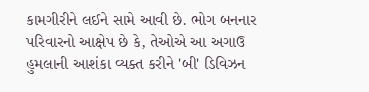કામગીરીને લઈને સામે આવી છે. ભોગ બનનાર પરિવારનો આક્ષેપ છે કે, તેઓએ આ અગાઉ હુમલાની આશંકા વ્યક્ત કરીને 'બી' ડિવિઝન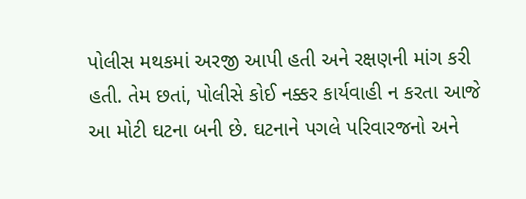પોલીસ મથકમાં અરજી આપી હતી અને રક્ષણની માંગ કરી હતી. તેમ છતાં, પોલીસે કોઈ નક્કર કાર્યવાહી ન કરતા આજે આ મોટી ઘટના બની છે. ઘટનાને પગલે પરિવારજનો અને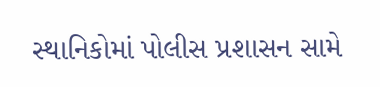સ્થાનિકોમાં પોલીસ પ્રશાસન સામે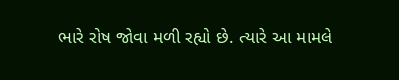ભારે રોષ જોવા મળી રહ્યો છે. ત્યારે આ મામલે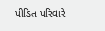પીડિત પરિવારે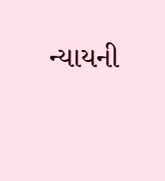ન્યાયની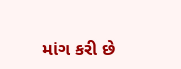માંગ કરી છે